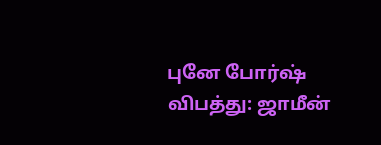புனே போர்ஷ் விபத்து: ஜாமீன்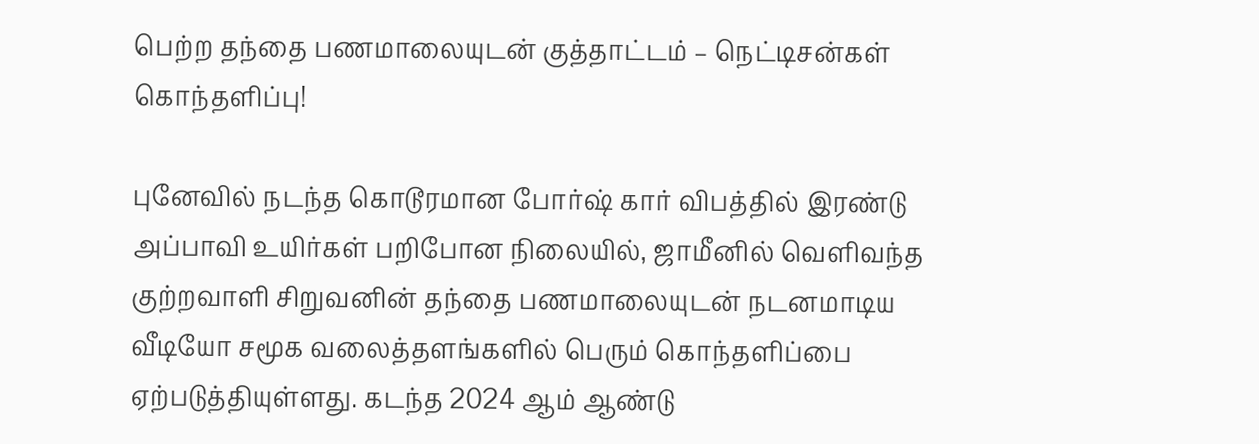பெற்ற தந்தை பணமாலையுடன் குத்தாட்டம் – நெட்டிசன்கள் கொந்தளிப்பு!

புனேவில் நடந்த கொடூரமான போர்ஷ் கார் விபத்தில் இரண்டு அப்பாவி உயிர்கள் பறிபோன நிலையில், ஜாமீனில் வெளிவந்த குற்றவாளி சிறுவனின் தந்தை பணமாலையுடன் நடனமாடிய வீடியோ சமூக வலைத்தளங்களில் பெரும் கொந்தளிப்பை ஏற்படுத்தியுள்ளது. கடந்த 2024 ஆம் ஆண்டு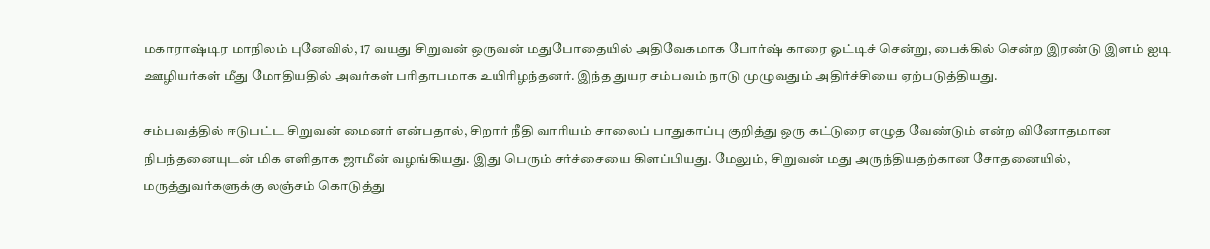மகாராஷ்டிர மாநிலம் புனேவில், 17 வயது சிறுவன் ஒருவன் மதுபோதையில் அதிவேகமாக போர்ஷ் காரை ஓட்டிச் சென்று, பைக்கில் சென்ற இரண்டு இளம் ஐடி ஊழியர்கள் மீது மோதியதில் அவர்கள் பரிதாபமாக உயிரிழந்தனர். இந்த துயர சம்பவம் நாடு முழுவதும் அதிர்ச்சியை ஏற்படுத்தியது.

சம்பவத்தில் ஈடுபட்ட சிறுவன் மைனர் என்பதால், சிறார் நீதி வாரியம் சாலைப் பாதுகாப்பு குறித்து ஒரு கட்டுரை எழுத வேண்டும் என்ற வினோதமான நிபந்தனையுடன் மிக எளிதாக ஜாமீன் வழங்கியது. இது பெரும் சர்ச்சையை கிளப்பியது. மேலும், சிறுவன் மது அருந்தியதற்கான சோதனையில், மருத்துவர்களுக்கு லஞ்சம் கொடுத்து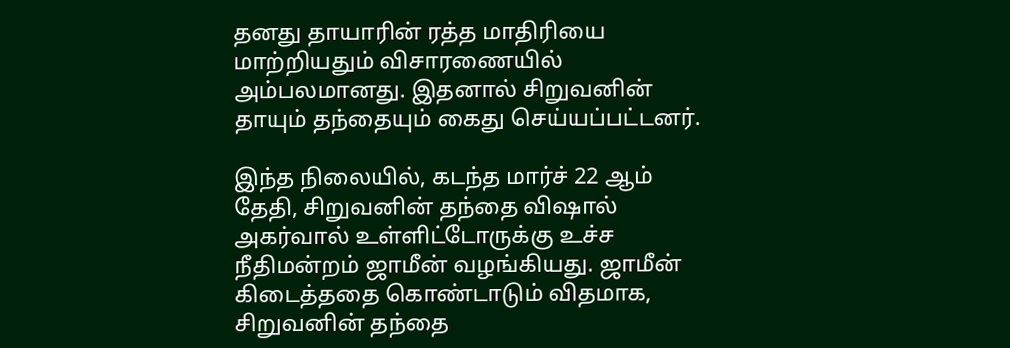தனது தாயாரின் ரத்த மாதிரியை மாற்றியதும் விசாரணையில் அம்பலமானது. இதனால் சிறுவனின் தாயும் தந்தையும் கைது செய்யப்பட்டனர்.

இந்த நிலையில், கடந்த மார்ச் 22 ஆம் தேதி, சிறுவனின் தந்தை விஷால் அகர்வால் உள்ளிட்டோருக்கு உச்ச நீதிமன்றம் ஜாமீன் வழங்கியது. ஜாமீன் கிடைத்ததை கொண்டாடும் விதமாக, சிறுவனின் தந்தை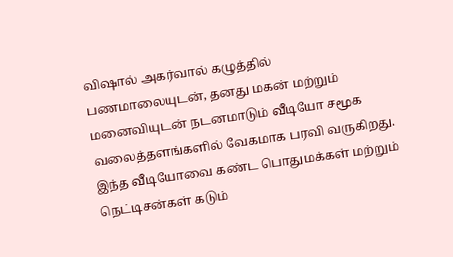விஷால் அகர்வால் கழுத்தில் பணமாலையுடன், தனது மகன் மற்றும் மனைவியுடன் நடனமாடும் வீடியோ சமூக வலைத்தளங்களில் வேகமாக பரவி வருகிறது. இந்த வீடியோவை கண்ட பொதுமக்கள் மற்றும் நெட்டிசன்கள் கடும்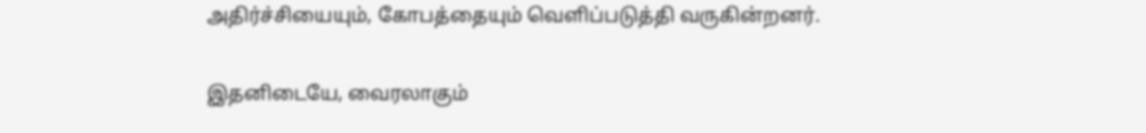அதிர்ச்சியையும், கோபத்தையும் வெளிப்படுத்தி வருகின்றனர்.

இதனிடையே, வைரலாகும்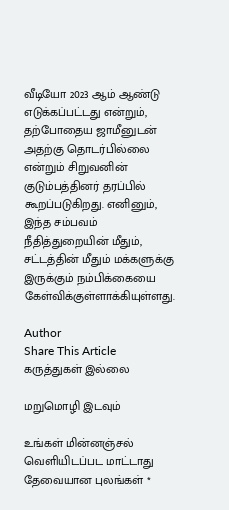வீடியோ 2023 ஆம் ஆண்டு எடுக்கப்பட்டது என்றும், தற்போதைய ஜாமீனுடன் அதற்கு தொடர்பில்லை என்றும் சிறுவனின் குடும்பத்தினர் தரப்பில் கூறப்படுகிறது. எனினும், இந்த சம்பவம் நீதித்துறையின் மீதும், சட்டத்தின் மீதும் மக்களுக்கு இருக்கும் நம்பிக்கையை கேள்விக்குள்ளாக்கியுள்ளது.

Author
Share This Article
கருத்துகள் இல்லை

மறுமொழி இடவும்

உங்கள் மின்னஞ்சல் வெளியிடப்பட மாட்டாது தேவையான புலங்கள் *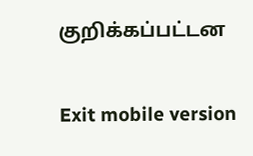குறிக்கப்பட்டன

Exit mobile version